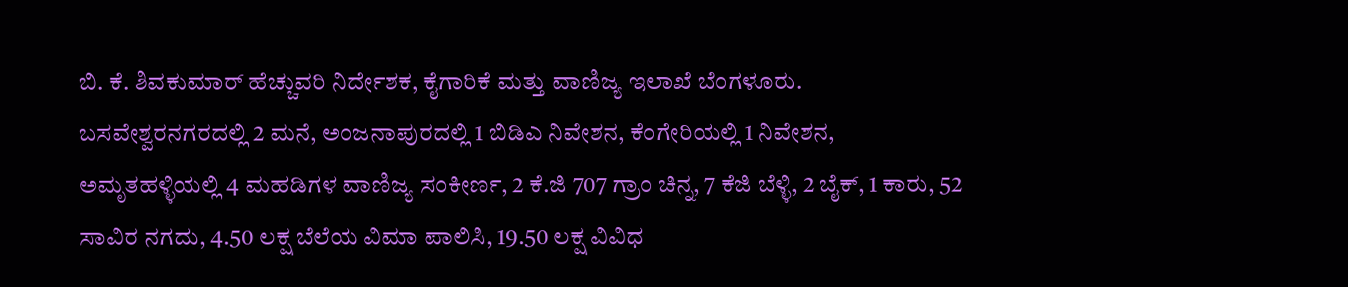ಬಿ. ಕೆ. ಶಿವಕುಮಾರ್ ಹೆಚ್ಚುವರಿ ನಿರ್ದೇಶಕ, ಕೈಗಾರಿಕೆ ಮತ್ತು ವಾಣಿಜ್ಯ ಇಲಾಖೆ ಬೆಂಗಳೂರು.
ಬಸವೇಶ್ವರನಗರದಲ್ಲಿ 2 ಮನೆ, ಅಂಜನಾಪುರದಲ್ಲಿ 1 ಬಿಡಿಎ ನಿವೇಶನ, ಕೆಂಗೇರಿಯಲ್ಲಿ 1 ನಿವೇಶನ, ಅಮೃತಹಳ್ಳಿಯಲ್ಲಿ 4 ಮಹಡಿಗಳ ವಾಣಿಜ್ಯ ಸಂಕೀರ್ಣ, 2 ಕೆ.ಜಿ 707 ಗ್ರಾಂ ಚಿನ್ನ, 7 ಕೆಜಿ ಬೆಳ್ಳಿ, 2 ಬೈಕ್, 1 ಕಾರು, 52 ಸಾವಿರ ನಗದು, 4.50 ಲಕ್ಷ ಬೆಲೆಯ ವಿಮಾ ಪಾಲಿಸಿ, 19.50 ಲಕ್ಷ ವಿವಿಧ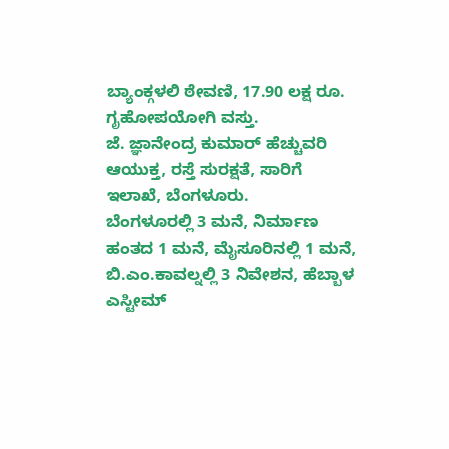ಬ್ಯಾಂಕ್ಗಳಲಿ ಠೇವಣಿ, 17.90 ಲಕ್ಷ ರೂ. ಗೃಹೋಪಯೋಗಿ ವಸ್ತು.
ಜೆ. ಜ್ಞಾನೇಂದ್ರ ಕುಮಾರ್ ಹೆಚ್ಚುವರಿ ಆಯುಕ್ತ, ರಸ್ತೆ ಸುರಕ್ಷತೆ, ಸಾರಿಗೆ ಇಲಾಖೆ, ಬೆಂಗಳೂರು.
ಬೆಂಗಳೂರಲ್ಲಿ 3 ಮನೆ, ನಿರ್ಮಾಣ ಹಂತದ 1 ಮನೆ, ಮೈಸೂರಿನಲ್ಲಿ 1 ಮನೆ, ಬಿ.ಎಂ.ಕಾವಲ್ನಲ್ಲಿ 3 ನಿವೇಶನ, ಹೆಬ್ಬಾಳ ಎಸ್ಟೀಮ್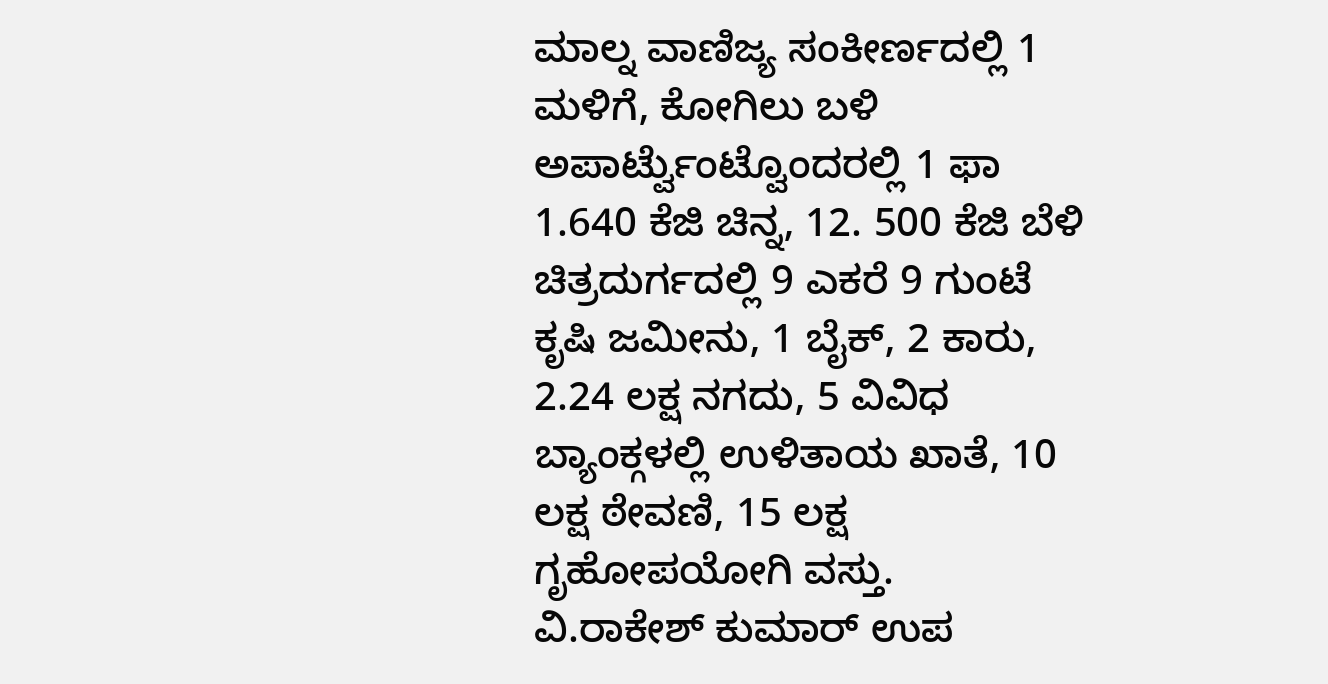ಮಾಲ್ನ ವಾಣಿಜ್ಯ ಸಂಕೀರ್ಣದಲ್ಲಿ 1 ಮಳಿಗೆ, ಕೋಗಿಲು ಬಳಿ ಅಪಾರ್ಟ್ವೆುಂಟ್ವೊಂದರಲ್ಲಿ 1 ಫಾ 1.640 ಕೆಜಿ ಚಿನ್ನ, 12. 500 ಕೆಜಿ ಬೆಳಿ ಚಿತ್ರದುರ್ಗದಲ್ಲಿ 9 ಎಕರೆ 9 ಗುಂಟೆ ಕೃಷಿ ಜಮೀನು, 1 ಬೈಕ್, 2 ಕಾರು, 2.24 ಲಕ್ಷ ನಗದು, 5 ವಿವಿಧ ಬ್ಯಾಂಕ್ಗಳಲ್ಲಿ ಉಳಿತಾಯ ಖಾತೆ, 10 ಲಕ್ಷ ಠೇವಣಿ, 15 ಲಕ್ಷ ಗೃಹೋಪಯೋಗಿ ವಸ್ತು.
ವಿ.ರಾಕೇಶ್ ಕುಮಾರ್ ಉಪ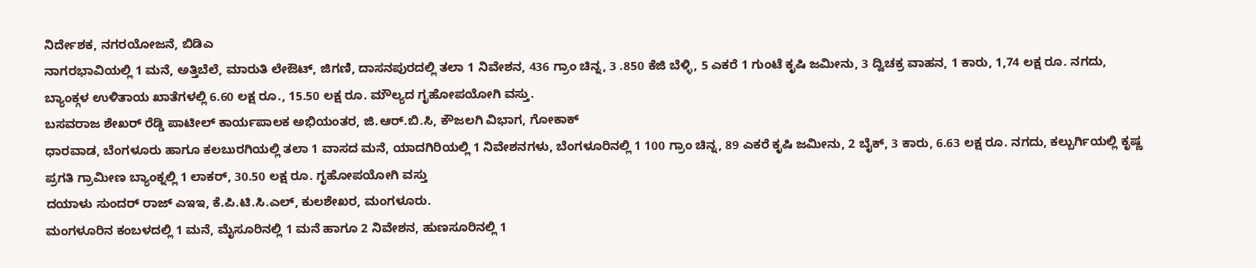ನಿರ್ದೇಶಕ, ನಗರಯೋಜನೆ, ಬಿಡಿಎ
ನಾಗರಭಾವಿಯಲ್ಲಿ 1 ಮನೆ, ಅತ್ತಿಬೆಲೆ, ಮಾರುತಿ ಲೇಔಟ್, ಜಿಗಣಿ, ದಾಸನಪುರದಲ್ಲಿ ತಲಾ 1 ನಿವೇಶನ, 436 ಗ್ರಾಂ ಚಿನ್ನ, 3 .850 ಕೆಜಿ ಬೆಳ್ಳಿ, 5 ಎಕರೆ 1 ಗುಂಟೆ ಕೃಷಿ ಜಮೀನು, 3 ದ್ವಿಚಕ್ರ ವಾಹನ, 1 ಕಾರು, 1,74 ಲಕ್ಷ ರೂ. ನಗದು, ಬ್ಯಾಂಕ್ಗಳ ಉಳಿತಾಯ ಖಾತೆಗಳಲ್ಲಿ 6.60 ಲಕ್ಷ ರೂ., 15.50 ಲಕ್ಷ ರೂ. ಮೌಲ್ಯದ ಗೃಹೋಪಯೋಗಿ ವಸ್ತು.
ಬಸವರಾಜ ಶೇಖರ್ ರೆಡ್ಡಿ ಪಾಟೀಲ್ ಕಾರ್ಯಪಾಲಕ ಅಭಿಯಂತರ, ಜಿ.ಆರ್.ಬಿ.ಸಿ, ಕೌಜಲಗಿ ವಿಭಾಗ, ಗೋಕಾಕ್
ಧಾರವಾಡ, ಬೆಂಗಳೂರು ಹಾಗೂ ಕಲಬುರಗಿಯಲ್ಲಿ ತಲಾ 1 ವಾಸದ ಮನೆ, ಯಾದಗಿರಿಯಲ್ಲಿ 1 ನಿವೇಶನಗಳು, ಬೆಂಗಳೂರಿನಲ್ಲಿ 1 100 ಗ್ರಾಂ ಚಿನ್ನ, 89 ಎಕರೆ ಕೃಷಿ ಜಮೀನು, 2 ಬೈಕ್, 3 ಕಾರು, 6.63 ಲಕ್ಷ ರೂ. ನಗದು, ಕಲ್ಬುರ್ಗಿಯಲ್ಲಿ ಕೃಷ್ಣ ಪ್ರಗತಿ ಗ್ರಾಮೀಣ ಬ್ಯಾಂಕ್ನಲ್ಲಿ 1 ಲಾಕರ್, 30.50 ಲಕ್ಷ ರೂ. ಗೃಹೋಪಯೋಗಿ ವಸ್ತು
ದಯಾಳು ಸುಂದರ್ ರಾಜ್ ಎಇಇ, ಕೆ.ಪಿ.ಟಿ.ಸಿ.ಎಲ್, ಕುಲಶೇಖರ, ಮಂಗಳೂರು.
ಮಂಗಳೂರಿನ ಕಂಬಳದಲ್ಲಿ 1 ಮನೆ, ಮೈಸೂರಿನಲ್ಲಿ 1 ಮನೆ ಹಾಗೂ 2 ನಿವೇಶನ, ಹುಣಸೂರಿನಲ್ಲಿ 1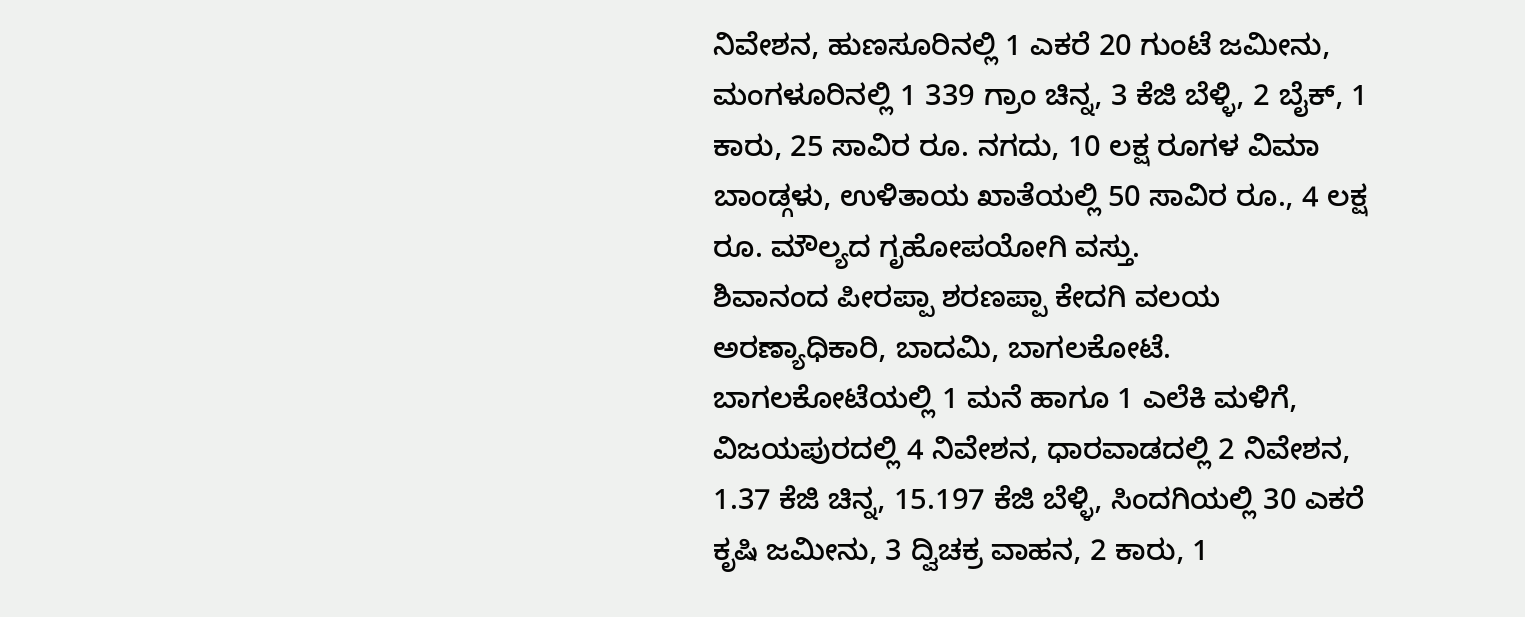ನಿವೇಶನ, ಹುಣಸೂರಿನಲ್ಲಿ 1 ಎಕರೆ 20 ಗುಂಟೆ ಜಮೀನು, ಮಂಗಳೂರಿನಲ್ಲಿ 1 339 ಗ್ರಾಂ ಚಿನ್ನ, 3 ಕೆಜಿ ಬೆಳ್ಳಿ, 2 ಬೈಕ್, 1 ಕಾರು, 25 ಸಾವಿರ ರೂ. ನಗದು, 10 ಲಕ್ಷ ರೂಗಳ ವಿಮಾ ಬಾಂಡ್ಗಳು, ಉಳಿತಾಯ ಖಾತೆಯಲ್ಲಿ 50 ಸಾವಿರ ರೂ., 4 ಲಕ್ಷ ರೂ. ಮೌಲ್ಯದ ಗೃಹೋಪಯೋಗಿ ವಸ್ತು.
ಶಿವಾನಂದ ಪೀರಪ್ಪಾ ಶರಣಪ್ಪಾ ಕೇದಗಿ ವಲಯ ಅರಣ್ಯಾಧಿಕಾರಿ, ಬಾದಮಿ, ಬಾಗಲಕೋಟೆ.
ಬಾಗಲಕೋಟೆಯಲ್ಲಿ 1 ಮನೆ ಹಾಗೂ 1 ಎಲೆಕಿ ಮಳಿಗೆ, ವಿಜಯಪುರದಲ್ಲಿ 4 ನಿವೇಶನ, ಧಾರವಾಡದಲ್ಲಿ 2 ನಿವೇಶನ, 1.37 ಕೆಜಿ ಚಿನ್ನ, 15.197 ಕೆಜಿ ಬೆಳ್ಳಿ, ಸಿಂದಗಿಯಲ್ಲಿ 30 ಎಕರೆ ಕೃಷಿ ಜಮೀನು, 3 ದ್ವಿಚಕ್ರ ವಾಹನ, 2 ಕಾರು, 1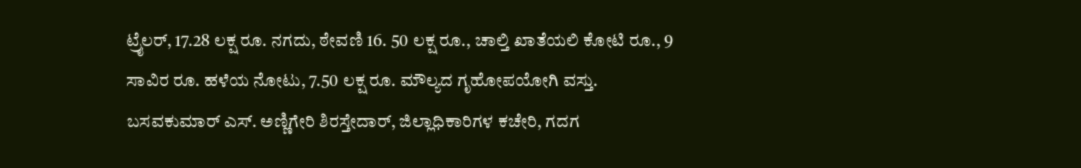ಟ್ರೈಲರ್, 17.28 ಲಕ್ಷ ರೂ. ನಗದು, ಠೇವಣಿ 16. 50 ಲಕ್ಷ ರೂ., ಚಾಲ್ತಿ ಖಾತೆಯಲಿ ಕೋಟಿ ರೂ., 9 ಸಾವಿರ ರೂ. ಹಳೆಯ ನೋಟು, 7.50 ಲಕ್ಷ ರೂ. ಮೌಲ್ಯದ ಗೃಹೋಪಯೋಗಿ ವಸ್ತು.
ಬಸವಕುಮಾರ್ ಎಸ್. ಅಣ್ಣಿಗೇರಿ ಶಿರಸ್ತೇದಾರ್, ಜಿಲ್ಲಾಧಿಕಾರಿಗಳ ಕಚೇರಿ, ಗದಗ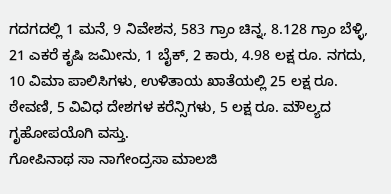ಗದಗದಲ್ಲಿ 1 ಮನೆ, 9 ನಿವೇಶನ, 583 ಗ್ರಾಂ ಚಿನ್ನ, 8.128 ಗ್ರಾಂ ಬೆಳ್ಳಿ, 21 ಎಕರೆ ಕೃಷಿ ಜಮೀನು, 1 ಬೈಕ್, 2 ಕಾರು, 4.98 ಲಕ್ಷ ರೂ. ನಗದು, 10 ವಿಮಾ ಪಾಲಿಸಿಗಳು, ಉಳಿತಾಯ ಖಾತೆಯಲ್ಲಿ 25 ಲಕ್ಷ ರೂ. ಠೇವಣಿ, 5 ವಿವಿಧ ದೇಶಗಳ ಕರೆನ್ಸಿಗಳು, 5 ಲಕ್ಷ ರೂ. ಮೌಲ್ಯದ ಗೃಹೋಪಯೊಗಿ ವಸ್ತು.
ಗೋಪಿನಾಥ ಸಾ ನಾಗೇಂದ್ರಸಾ ಮಾಲಜಿ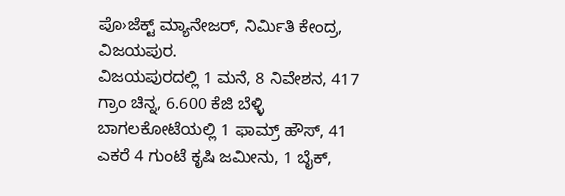ಪೊ›ಜೆಕ್ಟ್ ಮ್ಯಾನೇಜರ್, ನಿರ್ವಿುತಿ ಕೇಂದ್ರ, ವಿಜಯಪುರ.
ವಿಜಯಪುರದಲ್ಲಿ 1 ಮನೆ, 8 ನಿವೇಶನ, 417 ಗ್ರಾಂ ಚಿನ್ನ, 6.600 ಕೆಜಿ ಬೆಳ್ಳಿ ಬಾಗಲಕೋಟೆಯಲ್ಲಿ 1 ಫಾಮ್ರ್ ಹೌಸ್, 41 ಎಕರೆ 4 ಗುಂಟೆ ಕೃಷಿ ಜಮೀನು, 1 ಬೈಕ್,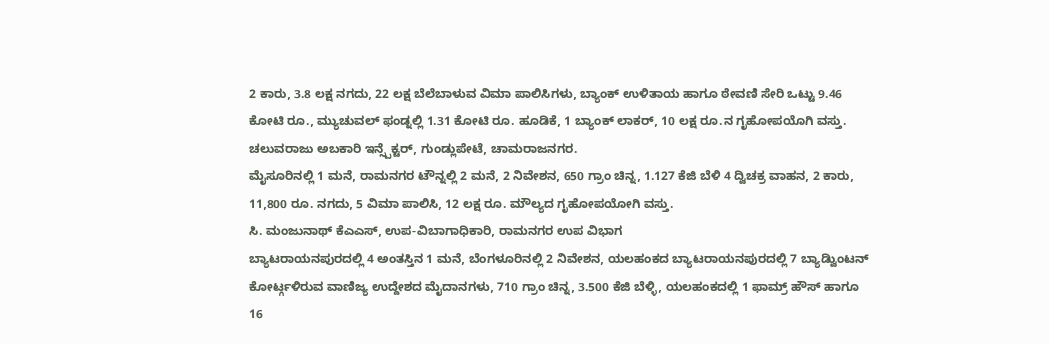2 ಕಾರು, 3.8 ಲಕ್ಷ ನಗದು, 22 ಲಕ್ಷ ಬೆಲೆಬಾಳುವ ವಿಮಾ ಪಾಲಿಸಿಗಳು, ಬ್ಯಾಂಕ್ ಉಳಿತಾಯ ಹಾಗೂ ಠೇವಣಿ ಸೇರಿ ಒಟ್ಟು 9.46 ಕೋಟಿ ರೂ., ಮ್ಯುಚುವಲ್ ಫಂಡ್ನಲ್ಲಿ 1.31 ಕೋಟಿ ರೂ. ಹೂಡಿಕೆ, 1 ಬ್ಯಾಂಕ್ ಲಾಕರ್, 10 ಲಕ್ಷ ರೂ.ನ ಗೃಹೋಪಯೊಗಿ ವಸ್ತು.
ಚಲುವರಾಜು ಅಬಕಾರಿ ಇನ್ಸ್ಪೆಕ್ಟರ್, ಗುಂಡ್ಲುಪೇಟೆ, ಚಾಮರಾಜನಗರ.
ಮೈಸೂರಿನಲ್ಲಿ 1 ಮನೆ, ರಾಮನಗರ ಟೌನ್ನಲ್ಲಿ 2 ಮನೆ, 2 ನಿವೇಶನ, 650 ಗ್ರಾಂ ಚಿನ್ನ, 1.127 ಕೆಜಿ ಬೆಳಿ 4 ದ್ವಿಚಕ್ರ ವಾಹನ, 2 ಕಾರು, 11,800 ರೂ. ನಗದು, 5 ವಿಮಾ ಪಾಲಿಸಿ, 12 ಲಕ್ಷ ರೂ. ಮೌಲ್ಯದ ಗೃಹೋಪಯೋಗಿ ವಸ್ತು.
ಸಿ. ಮಂಜುನಾಥ್ ಕೆಎಎಸ್, ಉಪ-ವಿಬಾಗಾಧಿಕಾರಿ, ರಾಮನಗರ ಉಪ ವಿಭಾಗ
ಬ್ಯಾಟರಾಯನಪುರದಲ್ಲಿ 4 ಅಂತಸ್ತಿನ 1 ಮನೆ, ಬೆಂಗಳೂರಿನಲ್ಲಿ 2 ನಿವೇಶನ, ಯಲಹಂಕದ ಬ್ಯಾಟರಾಯನಪುರದಲ್ಲಿ 7 ಬ್ಯಾಡ್ವಿುಂಟನ್ ಕೋರ್ಟ್ಗಳಿರುವ ವಾಣಿಜ್ಯ ಉದ್ದೇಶದ ಮೈದಾನಗಳು, 710 ಗ್ರಾಂ ಚಿನ್ನ, 3.500 ಕೆಜಿ ಬೆಳ್ಳಿ, ಯಲಹಂಕದಲ್ಲಿ 1 ಫಾಮ್ರ್ ಹೌಸ್ ಹಾಗೂ 16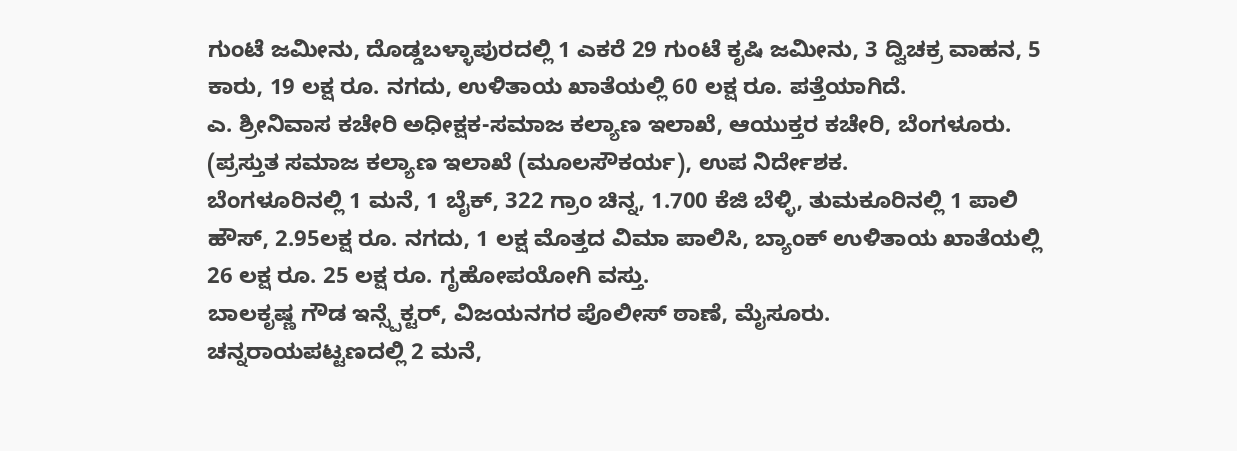ಗುಂಟೆ ಜಮೀನು, ದೊಡ್ಡಬಳ್ಳಾಪುರದಲ್ಲಿ 1 ಎಕರೆ 29 ಗುಂಟೆ ಕೃಷಿ ಜಮೀನು, 3 ದ್ವಿಚಕ್ರ ವಾಹನ, 5 ಕಾರು, 19 ಲಕ್ಷ ರೂ. ನಗದು, ಉಳಿತಾಯ ಖಾತೆಯಲ್ಲಿ 60 ಲಕ್ಷ ರೂ. ಪತ್ತೆಯಾಗಿದೆ.
ಎ. ಶ್ರೀನಿವಾಸ ಕಚೇರಿ ಅಧೀಕ್ಷಕ-ಸಮಾಜ ಕಲ್ಯಾಣ ಇಲಾಖೆ, ಆಯುಕ್ತರ ಕಚೇರಿ, ಬೆಂಗಳೂರು. (ಪ್ರಸ್ತುತ ಸಮಾಜ ಕಲ್ಯಾಣ ಇಲಾಖೆ (ಮೂಲಸೌಕರ್ಯ), ಉಪ ನಿರ್ದೇಶಕ.
ಬೆಂಗಳೂರಿನಲ್ಲಿ 1 ಮನೆ, 1 ಬೈಕ್, 322 ಗ್ರಾಂ ಚಿನ್ನ, 1.700 ಕೆಜಿ ಬೆಳ್ಳಿ, ತುಮಕೂರಿನಲ್ಲಿ 1 ಪಾಲಿ ಹೌಸ್, 2.95ಲಕ್ಷ ರೂ. ನಗದು, 1 ಲಕ್ಷ ಮೊತ್ತದ ವಿಮಾ ಪಾಲಿಸಿ, ಬ್ಯಾಂಕ್ ಉಳಿತಾಯ ಖಾತೆಯಲ್ಲಿ 26 ಲಕ್ಷ ರೂ. 25 ಲಕ್ಷ ರೂ. ಗೃಹೋಪಯೋಗಿ ವಸ್ತು.
ಬಾಲಕೃಷ್ಣ ಗೌಡ ಇನ್ಸ್ಪೆಕ್ಟರ್, ವಿಜಯನಗರ ಪೊಲೀಸ್ ಠಾಣೆ, ಮೈಸೂರು.
ಚನ್ನರಾಯಪಟ್ಟಣದಲ್ಲಿ 2 ಮನೆ,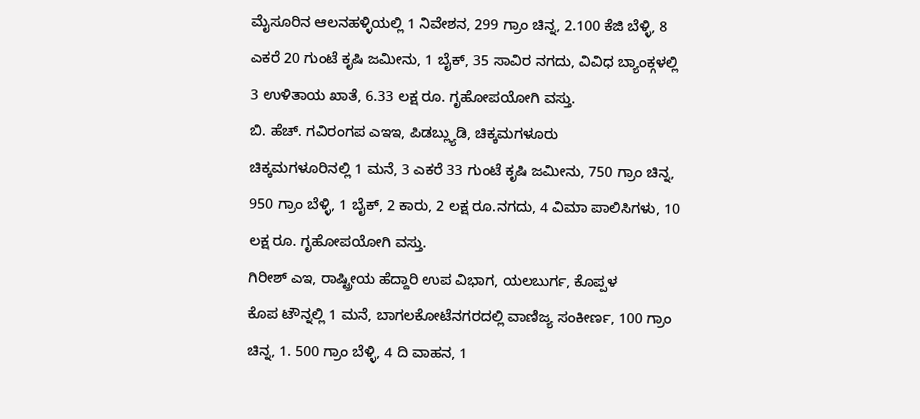ಮೈಸೂರಿನ ಆಲನಹಳ್ಳಿಯಲ್ಲಿ 1 ನಿವೇಶನ, 299 ಗ್ರಾಂ ಚಿನ್ನ, 2.100 ಕೆಜಿ ಬೆಳ್ಳಿ, 8 ಎಕರೆ 20 ಗುಂಟೆ ಕೃಷಿ ಜಮೀನು, 1 ಬೈಕ್, 35 ಸಾವಿರ ನಗದು, ವಿವಿಧ ಬ್ಯಾಂಕ್ಗಳಲ್ಲಿ 3 ಉಳಿತಾಯ ಖಾತೆ, 6.33 ಲಕ್ಷ ರೂ. ಗೃಹೋಪಯೋಗಿ ವಸ್ತು.
ಬಿ. ಹೆಚ್. ಗವಿರಂಗಪ ಎಇಇ, ಪಿಡಬ್ಲ್ಯುಡಿ, ಚಿಕ್ಕಮಗಳೂರು
ಚಿಕ್ಕಮಗಳೂರಿನಲ್ಲಿ 1 ಮನೆ, 3 ಎಕರೆ 33 ಗುಂಟೆ ಕೃಷಿ ಜಮೀನು, 750 ಗ್ರಾಂ ಚಿನ್ನ, 950 ಗ್ರಾಂ ಬೆಳ್ಳಿ, 1 ಬೈಕ್, 2 ಕಾರು, 2 ಲಕ್ಷ ರೂ.ನಗದು, 4 ವಿಮಾ ಪಾಲಿಸಿಗಳು, 10 ಲಕ್ಷ ರೂ. ಗೃಹೋಪಯೋಗಿ ವಸ್ತು.
ಗಿರೀಶ್ ಎಇ, ರಾಷ್ಟ್ರೀಯ ಹೆದ್ದಾರಿ ಉಪ ವಿಭಾಗ, ಯಲಬುರ್ಗ, ಕೊಪ್ಪಳ
ಕೊಪ ಟೌನ್ನಲ್ಲಿ 1 ಮನೆ, ಬಾಗಲಕೋಟೆನಗರದಲ್ಲಿ ವಾಣಿಜ್ಯ ಸಂಕೀರ್ಣ, 100 ಗ್ರಾಂ ಚಿನ್ನ, 1. 500 ಗ್ರಾಂ ಬೆಳ್ಳಿ, 4 ದಿ ವಾಹನ, 1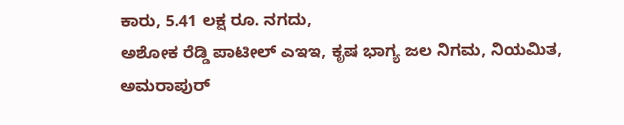ಕಾರು, 5.41 ಲಕ್ಷ ರೂ. ನಗದು,
ಅಶೋಕ ರೆಡ್ಡಿ ಪಾಟೀಲ್ ಎಇಇ, ಕೃಷ ಭಾಗ್ಯ ಜಲ ನಿಗಮ, ನಿಯಮಿತ, ಅಮರಾಪುರ್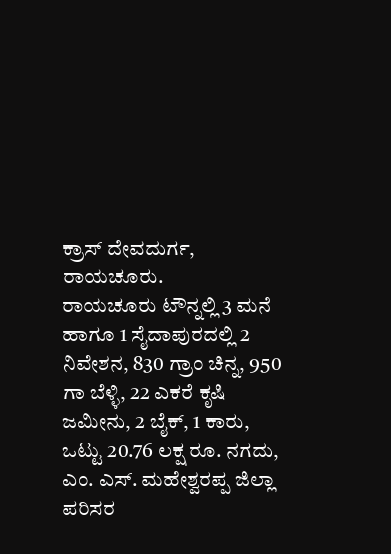ಕ್ರಾಸ್ ದೇವದುರ್ಗ, ರಾಯಚೂರು.
ರಾಯಚೂರು ಟೌನ್ನಲ್ಲಿ 3 ಮನೆ ಹಾಗೂ 1 ಸೈದಾಪುರದಲ್ಲಿ 2 ನಿವೇಶನ, 830 ಗ್ರಾಂ ಚಿನ್ನ, 950 ಗಾ ಬೆಳ್ಳಿ, 22 ಎಕರೆ ಕೃಷಿ ಜಮೀನು, 2 ಬೈಕ್, 1 ಕಾರು, ಒಟ್ಟು 20.76 ಲಕ್ಷ ರೂ. ನಗದು,
ಎಂ. ಎಸ್. ಮಹೇಶ್ವರಪ್ಪ ಜಿಲ್ಲಾ ಪರಿಸರ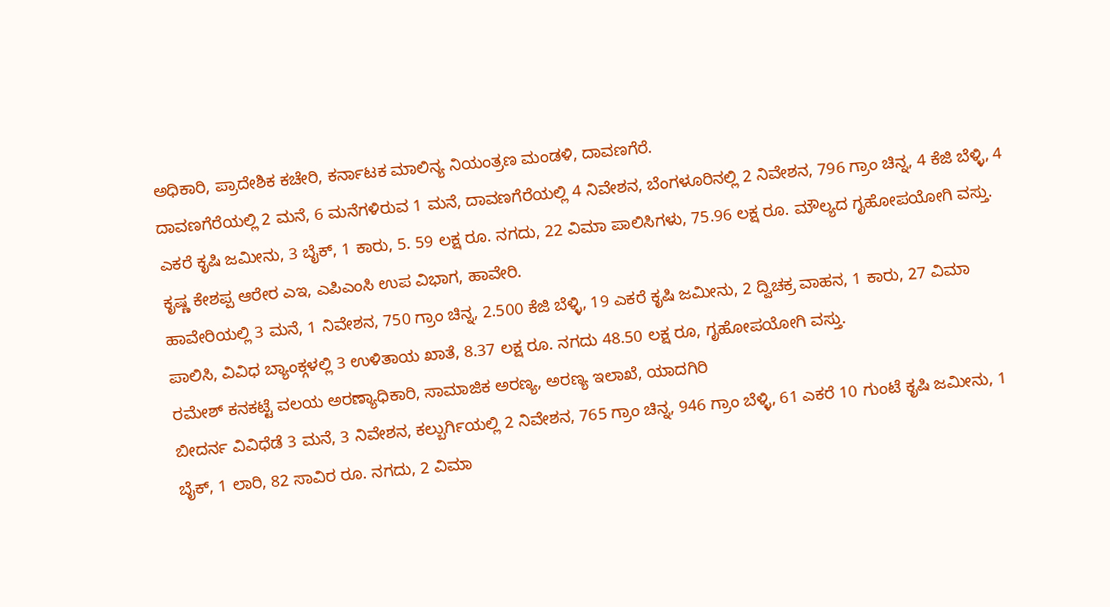ಅಧಿಕಾರಿ, ಪ್ರಾದೇಶಿಕ ಕಚೇರಿ, ಕರ್ನಾಟಕ ಮಾಲಿನ್ಯ ನಿಯಂತ್ರಣ ಮಂಡಳಿ, ದಾವಣಗೆರೆ.
ದಾವಣಗೆರೆಯಲ್ಲಿ 2 ಮನೆ, 6 ಮನೆಗಳಿರುವ 1 ಮನೆ, ದಾವಣಗೆರೆಯಲ್ಲಿ 4 ನಿವೇಶನ, ಬೆಂಗಳೂರಿನಲ್ಲಿ 2 ನಿವೇಶನ, 796 ಗ್ರಾಂ ಚಿನ್ನ, 4 ಕೆಜಿ ಬೆಳ್ಳಿ, 4 ಎಕರೆ ಕೃಷಿ ಜಮೀನು, 3 ಬೈಕ್, 1 ಕಾರು, 5. 59 ಲಕ್ಷ ರೂ. ನಗದು, 22 ವಿಮಾ ಪಾಲಿಸಿಗಳು, 75.96 ಲಕ್ಷ ರೂ. ಮೌಲ್ಯದ ಗೃಹೋಪಯೋಗಿ ವಸ್ತು.
ಕೃಷ್ಣ ಕೇಶಪ್ಪ ಆರೇರ ಎಇ, ಎಪಿಎಂಸಿ ಉಪ ವಿಭಾಗ, ಹಾವೇರಿ.
ಹಾವೇರಿಯಲ್ಲಿ 3 ಮನೆ, 1 ನಿವೇಶನ, 750 ಗ್ರಾಂ ಚಿನ್ನ, 2.500 ಕೆಜಿ ಬೆಳ್ಳಿ, 19 ಎಕರೆ ಕೃಷಿ ಜಮೀನು, 2 ದ್ವಿಚಕ್ರ ವಾಹನ, 1 ಕಾರು, 27 ವಿಮಾ ಪಾಲಿಸಿ, ವಿವಿಧ ಬ್ಯಾಂಕ್ಗಳಲ್ಲಿ 3 ಉಳಿತಾಯ ಖಾತೆ, 8.37 ಲಕ್ಷ ರೂ. ನಗದು 48.50 ಲಕ್ಷ ರೂ, ಗೃಹೋಪಯೋಗಿ ವಸ್ತು.
ರಮೇಶ್ ಕನಕಟ್ಟೆ ವಲಯ ಅರಣ್ಯಾಧಿಕಾರಿ, ಸಾಮಾಜಿಕ ಅರಣ್ಯ, ಅರಣ್ಯ ಇಲಾಖೆ, ಯಾದಗಿರಿ
ಬೀದರ್ನ ವಿವಿಧೆಡೆ 3 ಮನೆ, 3 ನಿವೇಶನ, ಕಲ್ಬುರ್ಗಿಯಲ್ಲಿ 2 ನಿವೇಶನ, 765 ಗ್ರಾಂ ಚಿನ್ನ, 946 ಗ್ರಾಂ ಬೆಳ್ಳಿ, 61 ಎಕರೆ 10 ಗುಂಟೆ ಕೃಷಿ ಜಮೀನು, 1 ಬೈಕ್, 1 ಲಾರಿ, 82 ಸಾವಿರ ರೂ. ನಗದು, 2 ವಿಮಾ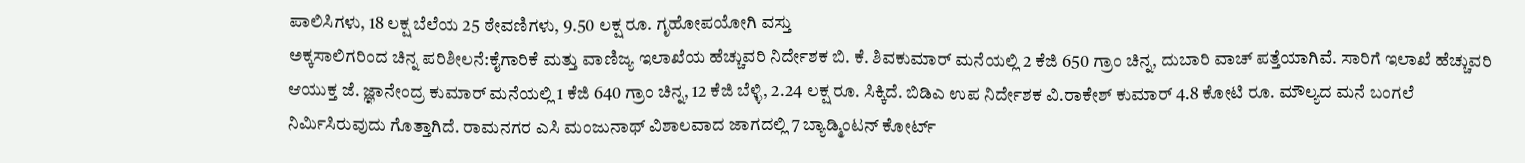ಪಾಲಿಸಿಗಳು, 18 ಲಕ್ಷ ಬೆಲೆಯ 25 ಠೇವಣಿಗಳು, 9.50 ಲಕ್ಷ ರೂ. ಗೃಹೋಪಯೋಗಿ ವಸ್ತು
ಅಕ್ಕಸಾಲಿಗರಿಂದ ಚಿನ್ನ ಪರಿಶೀಲನೆ:ಕೈಗಾರಿಕೆ ಮತ್ತು ವಾಣಿಜ್ಯ ಇಲಾಖೆಯ ಹೆಚ್ಚುವರಿ ನಿರ್ದೇಶಕ ಬಿ. ಕೆ. ಶಿವಕುಮಾರ್ ಮನೆಯಲ್ಲಿ 2 ಕೆಜಿ 650 ಗ್ರಾಂ ಚಿನ್ನ, ದುಬಾರಿ ವಾಚ್ ಪತ್ತೆಯಾಗಿವೆ. ಸಾರಿಗೆ ಇಲಾಖೆ ಹೆಚ್ಚುವರಿ ಆಯುಕ್ತ ಜೆ. ಜ್ಞಾನೇಂದ್ರ ಕುಮಾರ್ ಮನೆಯಲ್ಲಿ 1 ಕೆಜಿ 640 ಗ್ರಾಂ ಚಿನ್ನ, 12 ಕೆಜಿ ಬೆಳ್ಳಿ, 2.24 ಲಕ್ಷ ರೂ. ಸಿಕ್ಕಿದೆ. ಬಿಡಿಎ ಉಪ ನಿರ್ದೇಶಕ ವಿ.ರಾಕೇಶ್ ಕುಮಾರ್ 4.8 ಕೋಟಿ ರೂ. ಮೌಲ್ಯದ ಮನೆ ಬಂಗಲೆ ನಿರ್ವಿುಸಿರುವುದು ಗೊತ್ತಾಗಿದೆ. ರಾಮನಗರ ಎಸಿ ಮಂಜುನಾಥ್ ವಿಶಾಲವಾದ ಜಾಗದಲ್ಲಿ 7 ಬ್ಯಾಡ್ಮಿಂಟನ್ ಕೋರ್ಟ್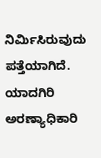ನಿರ್ವಿುಸಿರುವುದು ಪತ್ತೆಯಾಗಿದೆ. ಯಾದಗಿರಿ ಅರಣ್ಯಾಧಿಕಾರಿ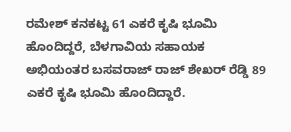ರಮೇಶ್ ಕನಕಟ್ಟ 61 ಎಕರೆ ಕೃಷಿ ಭೂಮಿ ಹೊಂದಿದ್ದರೆ, ಬೆಳಗಾವಿಯ ಸಹಾಯಕ ಅಭಿಯಂತರ ಬಸವರಾಜ್ ರಾಜ್ ಶೇಖರ್ ರೆಡ್ಡಿ 89 ಎಕರೆ ಕೃಷಿ ಭೂಮಿ ಹೊಂದಿದ್ದಾರೆ.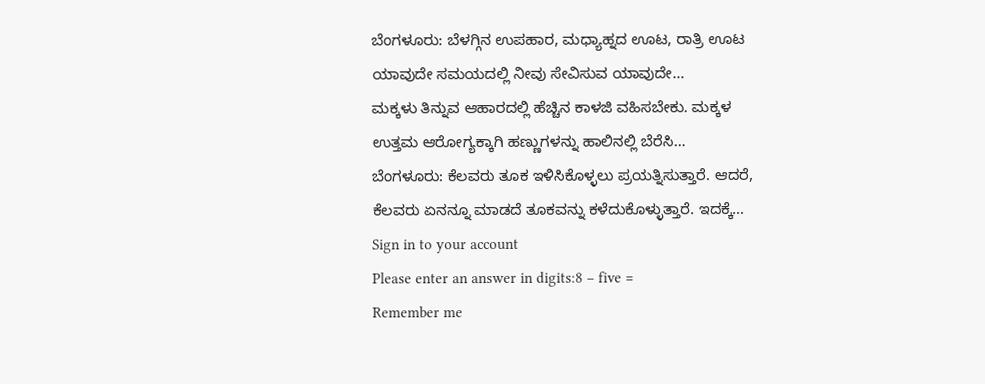ಬೆಂಗಳೂರು: ಬೆಳಗ್ಗಿನ ಉಪಹಾರ, ಮಧ್ಯಾಹ್ನದ ಊಟ, ರಾತ್ರಿ ಊಟ ಯಾವುದೇ ಸಮಯದಲ್ಲಿ ನೀವು ಸೇವಿಸುವ ಯಾವುದೇ…
ಮಕ್ಕಳು ತಿನ್ನುವ ಆಹಾರದಲ್ಲಿ ಹೆಚ್ಚಿನ ಕಾಳಜಿ ವಹಿಸಬೇಕು. ಮಕ್ಕಳ ಉತ್ತಮ ಆರೋಗ್ಯಕ್ಕಾಗಿ ಹಣ್ಣುಗಳನ್ನು ಹಾಲಿನಲ್ಲಿ ಬೆರೆಸಿ…
ಬೆಂಗಳೂರು: ಕೆಲವರು ತೂಕ ಇಳಿಸಿಕೊಳ್ಳಲು ಪ್ರಯತ್ನಿಸುತ್ತಾರೆ. ಆದರೆ, ಕೆಲವರು ಏನನ್ನೂ ಮಾಡದೆ ತೂಕವನ್ನು ಕಳೆದುಕೊಳ್ಳುತ್ತಾರೆ. ಇದಕ್ಕೆ…
Sign in to your account
Please enter an answer in digits:8 − five =
Remember me